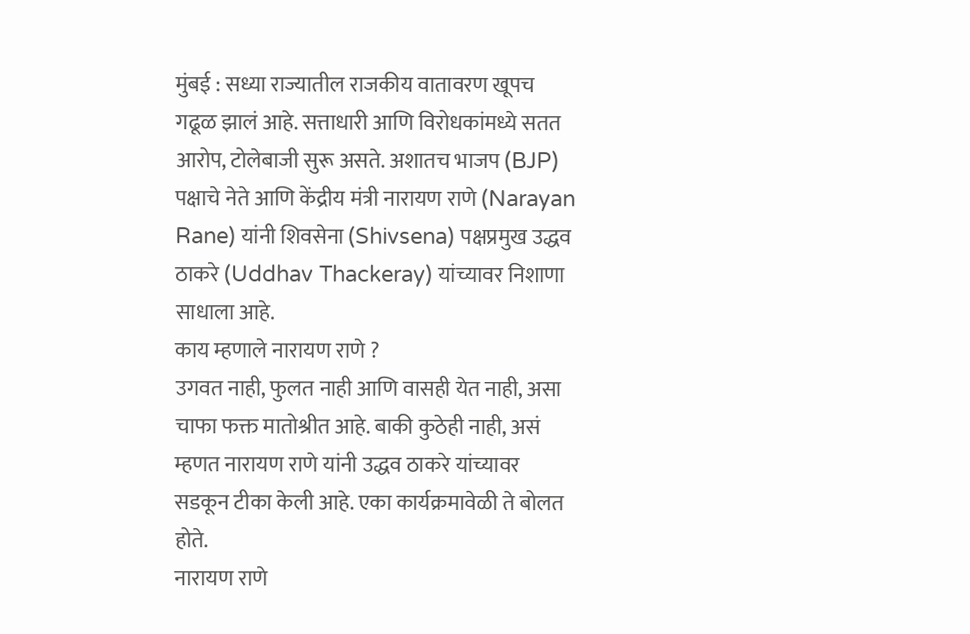मुंबई : सध्या राज्यातील राजकीय वातावरण खूपच गढूळ झालं आहे. सत्ताधारी आणि विरोधकांमध्ये सतत आरोप, टोलेबाजी सुरू असते. अशातच भाजप (BJP) पक्षाचे नेते आणि केंद्रीय मंत्री नारायण राणे (Narayan Rane) यांनी शिवसेना (Shivsena) पक्षप्रमुख उद्धव ठाकरे (Uddhav Thackeray) यांच्यावर निशाणा साधाला आहे.
काय म्हणाले नारायण राणे ?
उगवत नाही, फुलत नाही आणि वासही येत नाही, असा चाफा फक्त मातोश्रीत आहे. बाकी कुठेही नाही, असं म्हणत नारायण राणे यांनी उद्धव ठाकरे यांच्यावर सडकून टीका केली आहे. एका कार्यक्रमावेळी ते बोलत होते.
नारायण राणे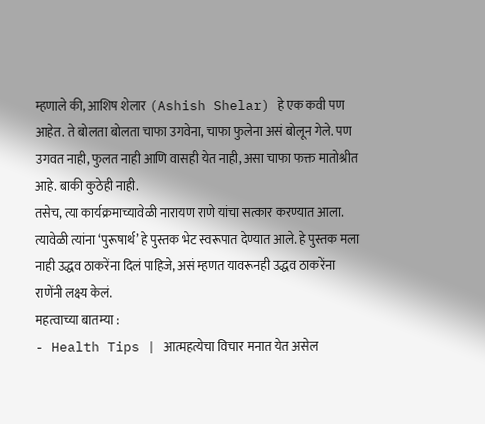म्हणाले की, आशिष शेलार (Ashish Shelar) हे एक कवी पण आहेत. ते बोलता बोलता चाफा उगवेना, चाफा फुलेना असं बोलून गेले. पण उगवत नाही, फुलत नाही आणि वासही येत नाही, असा चाफा फक्त मातोश्रीत आहे. बाकी कुठेही नाही.
तसेच, त्या कार्यक्रमाच्यावेळी नारायण राणे यांचा सत्कार करण्यात आला. त्यावेळी त्यांना ‘पुरूषार्थ’ हे पुस्तक भेट स्वरूपात देण्यात आले. हे पुस्तक मला नाही उद्धव ठाकरेंना दिलं पाहिजे, असं म्हणत यावरूनही उद्धव ठाकरेंना राणेंनी लक्ष्य केलं.
महत्वाच्या बातम्या :
- Health Tips | आत्महत्येचा विचार मनात येत असेल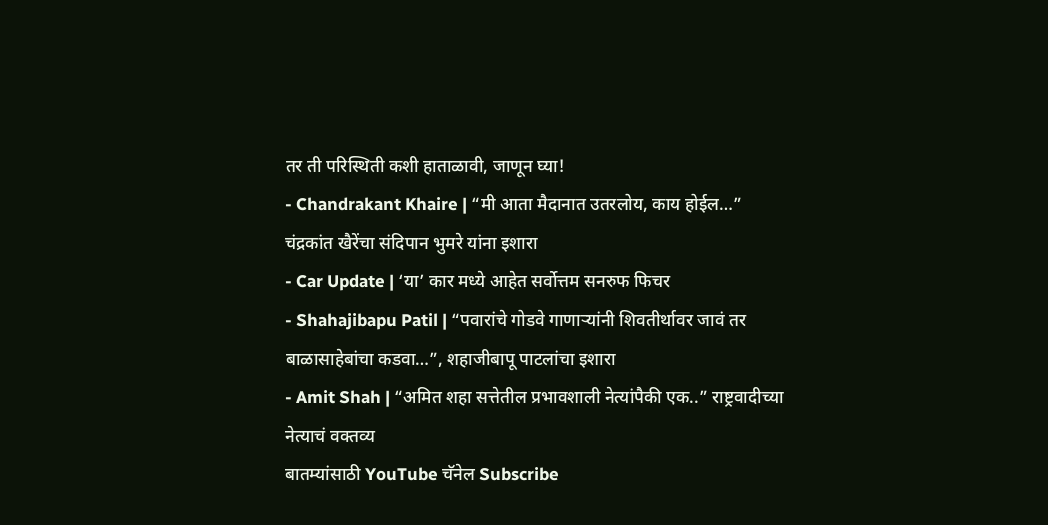तर ती परिस्थिती कशी हाताळावी, जाणून घ्या!
- Chandrakant Khaire | “मी आता मैदानात उतरलोय, काय होईल…” चंद्रकांत खैरेंचा संदिपान भुमरे यांना इशारा
- Car Update | ‘या’ कार मध्ये आहेत सर्वोत्तम सनरुफ फिचर
- Shahajibapu Patil | “पवारांचे गोडवे गाणाऱ्यांनी शिवतीर्थावर जावं तर बाळासाहेबांचा कडवा…”, शहाजीबापू पाटलांचा इशारा
- Amit Shah | “अमित शहा सत्तेतील प्रभावशाली नेत्यांपैकी एक..” राष्ट्रवादीच्या नेत्याचं वक्तव्य
बातम्यांसाठी YouTube चॅनेल Subscribe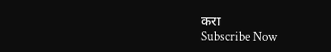करा
Subscribe Now